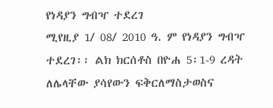የነዳያን ግብዣ ተደረገ
ሚየዚያ 1/ 08/ 2010 ዓ. ም የነዳያን ግብዣ ተደረገ፡፡ ልክ ክርሰቶስ በዮሐ 5፡1-9 ረዳት ለሌላቸው ያሳየውን ፍቅርለማስታወስና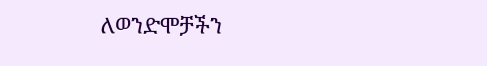ለወንድሞቻችን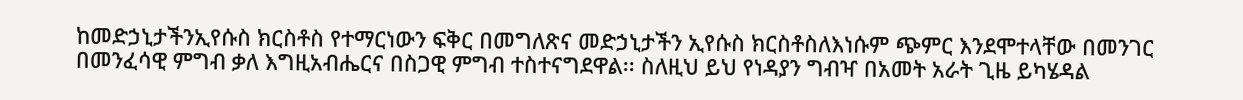ከመድኃኒታችንኢየሱስ ክርስቶስ የተማርነውን ፍቅር በመግለጽና መድኃኒታችን ኢየሱስ ክርስቶስለእነሱም ጭምር እንደሞተላቸው በመንገር በመንፈሳዊ ምግብ ቃለ እግዚአብሔርና በስጋዊ ምግብ ተስተናግደዋል፡፡ ስለዚህ ይህ የነዳያን ግብዣ በአመት አራት ጊዜ ይካሄዳል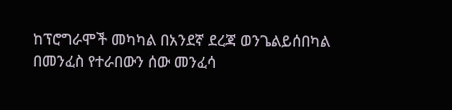ከፕሮግራሞች መካካል በአንደኛ ደረጃ ወንጌልይሰበካል በመንፈስ የተራበውን ሰው መንፈሳ